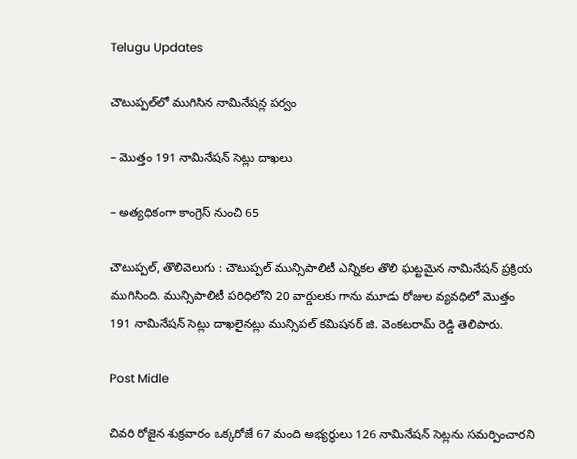Telugu Updates

చౌటుప్పల్‌లో ముగిసిన నామినేషన్ల పర్వం

– మొత్తం 191 నామినేషన్ సెట్లు దాఖలు

– అత్యధికంగా కాంగ్రెస్ నుంచి 65

చౌటుప్పల్‌, తొలివెలుగు : చౌటుప్పల్ మున్సిపాలిటీ ఎన్నికల తొలి ఘట్టమైన నామినేషన్ ప్రక్రియ ముగిసింది. మున్సిపాలిటీ పరిధిలోని 20 వార్డులకు గాను మూడు రోజుల వ్యవధిలో మొత్తం 191 నామినేషన్ సెట్లు దాఖలైనట్లు మున్సిపల్ కమిషనర్ జి. వెంకటరామ్ రెడ్డి తెలిపారు.

Post Midle

చివరి రోజైన శుక్రవారం ఒక్కరోజే 67 మంది అభ్యర్థులు 126 నామినేషన్ సెట్లను సమర్పించారని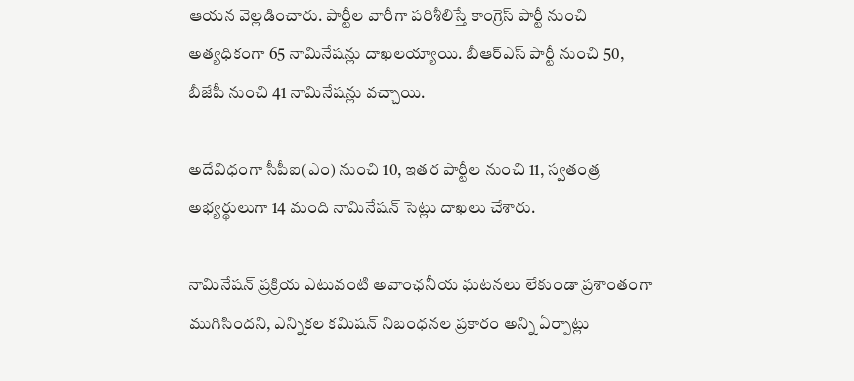ఆయన వెల్లడించారు. పార్టీల వారీగా పరిశీలిస్తే కాంగ్రెస్ పార్టీ నుంచి అత్యధికంగా 65 నామినేషన్లు దాఖలయ్యాయి. బీఆర్ఎస్ పార్టీ నుంచి 50, బీజేపీ నుంచి 41 నామినేషన్లు వచ్చాయి.

అదేవిధంగా సీపీఐ(ఎం) నుంచి 10, ఇతర పార్టీల నుంచి 11, స్వతంత్ర అభ్యర్థులుగా 14 మంది నామినేషన్ సెట్లు దాఖలు చేశారు.

నామినేషన్ ప్రక్రియ ఎటువంటి అవాంఛనీయ ఘటనలు లేకుండా ప్రశాంతంగా ముగిసిందని, ఎన్నికల కమిషన్ నిబంధనల ప్రకారం అన్ని ఏర్పాట్లు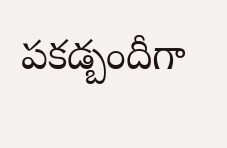పకడ్బందీగా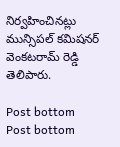నిర్వహించినట్లు మున్సిపల్ కమిషనర్ వెంకటరామ్ రెడ్డి తెలిపారు.

Post bottom
Post bottom